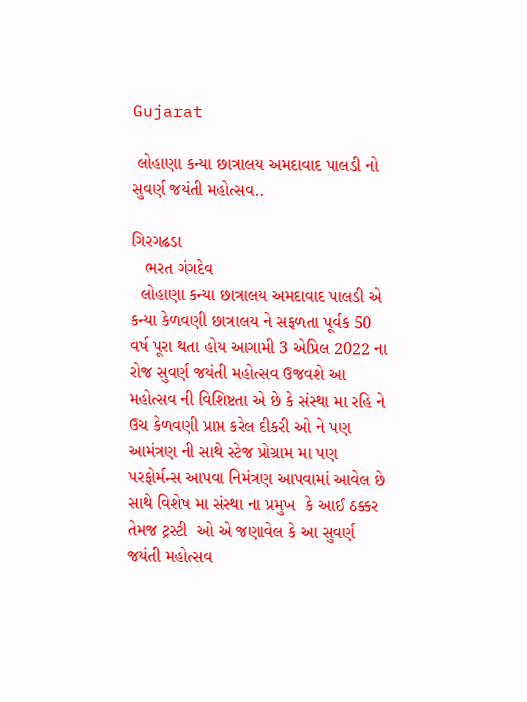Gujarat

 લોહાણા કન્યા છાત્રાલય અમદાવાદ પાલડી નો સુવર્ણ જયંતી મહોત્સવ..

ગિરગઢડા
   ભરત ગંગદેવ
  લોહાણા કન્યા છાત્રાલય અમદાવાદ પાલડી એ કન્યા કેળવણી છાત્રાલય ને સફળતા પૂર્વક 50 વર્ષ પૂરા થતા હોય આગામી 3 એપ્રિલ 2022 ના રોજ સુવર્ણ જયંતી મહોત્સવ ઉજવશે આ મહોત્સવ ની વિશિષ્ટતા એ છે કે સંસ્થા મા રહિ ને ઉચ કેળવણી પ્રાપ્ત કરેલ દીકરી ઓ ને પણ આમંત્રણ ની સાથે સ્ટેજ પ્રોગ્રામ મા પણ પરફોર્મન્સ આપવા નિમંત્રણ આપવામાં આવેલ છે સાથે વિશેષ મા સંસ્થા ના પ્રમુખ  કે આઈ ઠક્કર તેમજ ટ્રસ્ટી  ઓ એ જણાવેલ કે આ સુવર્ણ જયંતી મહોત્સવ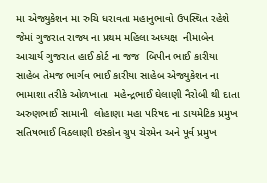મા એજ્યુકેશન મા રુચિ ધરાવતા મહાનુભાવો ઉપસ્થિત રહેશે જેમાં ગુજરાત રાજ્ય ના પ્રથમ મહિલા અધ્યક્ષ  નીમાબેન આચાર્ય ગુજરાત હાઈ કોર્ટ ના જજ  બિપીન ભાઈ કારીયા સાહેબ તેમજ ભાર્ગવ ભાઈ કારીયા સાહેબ એજ્યુકેશન ના ભામાશા તરીકે ઓળખાતા  મહેન્દ્રભાઈ ઘેલાણી નૈરોબી થી દાતા  અરુણભાઈ સામાની  લોહાણા મહા પરિષદ ના ડાયમેટિક પ્રમુખ  સતિષભાઈ વિઠલાણી ઇસ્કોન ગ્રુપ ચેરમેન અને પૂર્વ પ્રમુખ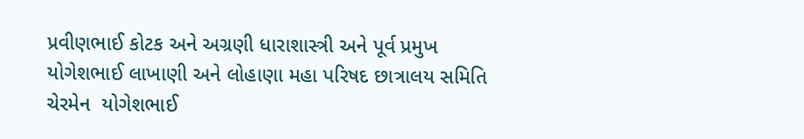પ્રવીણભાઈ કોટક અને અગ્રણી ધારાશાસ્ત્રી અને પૂર્વ પ્રમુખ  યોગેશભાઈ લાખાણી અને લોહાણા મહા પરિષદ છાત્રાલય સમિતિ ચેરમેન  યોગેશભાઈ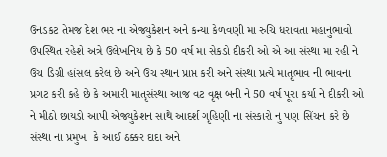ઉનડકટ તેમજ દેશ ભર ના એજ્યુકેશન અને કન્યા કેળવણી મા રુચિ ધરાવતા મહાનુભાવો ઉપસ્થિત રહેશે અત્રે ઉલેખનિય છે કે 50 વર્ષ મા સેકડો દીકરી ઓ એ આ સંસ્થા મા રહી ને ઉચ ડિગ્રી હાંસલ કરેલ છે અને ઉચ સ્થાન પ્રાપ્ત કરી અને સંસ્થા પ્રત્યે માતૃભાવ ની ભાવના પ્રગટ કરી કહે છે કે અમારી માતૃસંસ્થા આજ વટ વૃક્ષ બની ને 50 વર્ષ પૂરા કર્યા ને દીકરી ઓ ને મીઠો છાયડો આપી એજ્યુકેશન સાથે આદર્શ ગૃહિણી ના સંસ્કારો નુ પણ સિંચન કરે છે સંસ્થા ના પ્રમુખ  કે આઈ ઠક્કર દાદા અને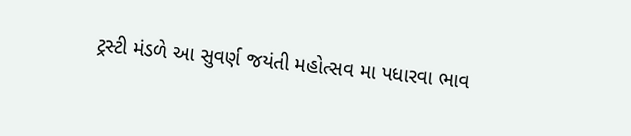ટ્રસ્ટી મંડળે આ સુવર્ણ જયંતી મહોત્સવ મા પધારવા ભાવ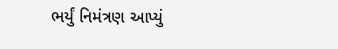ભર્યું નિમંત્રણ આપ્યું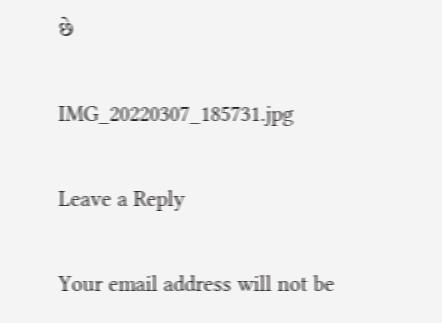છે

IMG_20220307_185731.jpg

Leave a Reply

Your email address will not be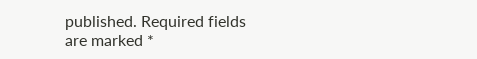published. Required fields are marked *